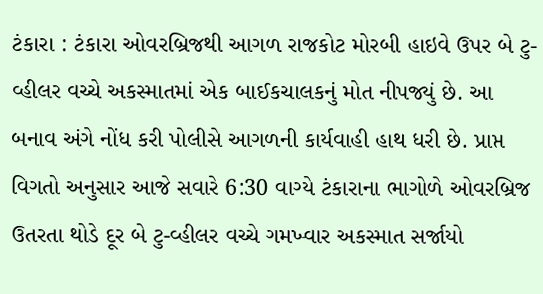ટંકારા : ટંકારા ઓવરબ્રિજથી આગળ રાજકોટ મોરબી હાઇવે ઉપર બે ટુ-વ્હીલર વચ્ચે અકસ્માતમાં એક બાઈકચાલકનું મોત નીપજ્યું છે. આ બનાવ અંગે નોંધ કરી પોલીસે આગળની કાર્યવાહી હાથ ધરી છે. પ્રાપ્ત વિગતો અનુસાર આજે સવારે 6:30 વાગ્યે ટંકારાના ભાગોળે ઓવરબ્રિજ ઉતરતા થોડે દૂર બે ટુ-વ્હીલર વચ્ચે ગમખ્વાર અકસ્માત સર્જાયો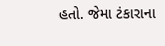હતો. જેમા ટંકારાના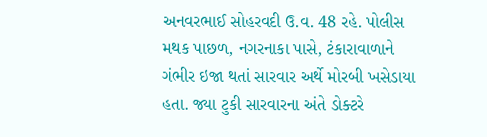અનવરભાઈ સોહરવદી ઉ.વ. 48 રહે. પોલીસ મથક પાછળ, નગરનાકા પાસે, ટંકારાવાળાને ગંભીર ઇજા થતાં સારવાર અર્થે મોરબી ખસેડાયા હતા. જ્યા ટુકી સારવારના અંતે ડોક્ટરે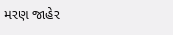મરણ જાહેર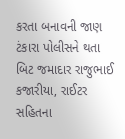કરતા બનાવની જાણ ટંકારા પોલીસને થતા બિટ જમાદાર રાજુભાઈ કજારીયા, રાઈટર સહિતના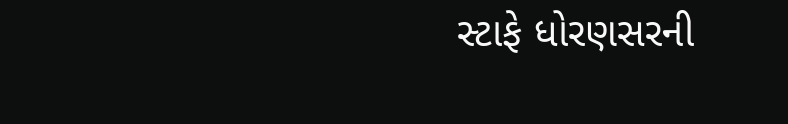સ્ટાફે ધોરણસરની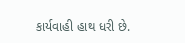કાર્યવાહી હાથ ધરી છે.